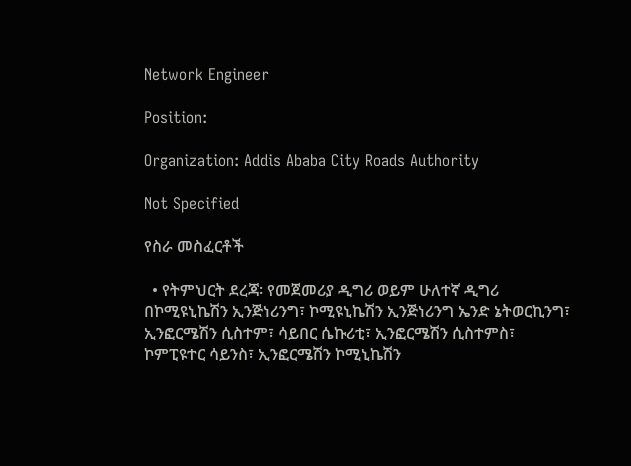Network Engineer

Position:

Organization: Addis Ababa City Roads Authority

Not Specified

የስራ መስፈርቶች

  • የትምህርት ደረጃ፡ የመጀመሪያ ዲግሪ ወይም ሁለተኛ ዲግሪ በኮሚዩኒኬሽን ኢንጅነሪንግ፣ ኮሚዩኒኬሽን ኢንጅነሪንግ ኤንድ ኔትወርኪንግ፣ ኢንፎርሜሽን ሲስተም፣ ሳይበር ሴኩሪቲ፣ ኢንፎርሜሽን ሲስተምስ፣ ኮምፒዩተር ሳይንስ፣ ኢንፎርሜሽን ኮሚኒኬሽን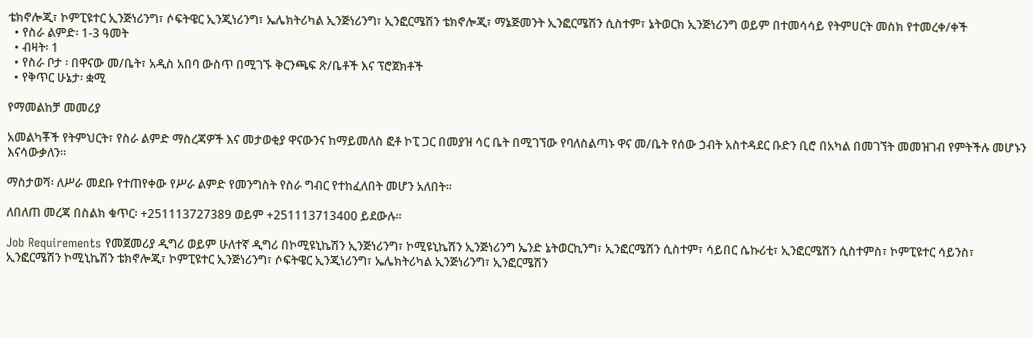ቴክኖሎጂ፣ ኮምፒዩተር ኢንጅነሪንግ፣ ሶፍትዌር ኢንጂነሪንግ፣ ኤሌክትሪካል ኢንጅነሪንግ፣ ኢንፎርሜሽን ቴክኖሎጂ፣ ማኔጅመንት ኢንፎርሜሽን ሲስተም፣ ኔትወርክ ኢንጅነሪንግ ወይም በተመሳሳይ የትምሀርት መስክ የተመረቀ/ቀች
  • የስራ ልምድ፡ 1-3 ዓመት
  • ብዛት፡ 1
  • የስራ ቦታ ፡ በዋናው መ/ቤት፣ አዲስ አበባ ውስጥ በሚገኙ ቅርንጫፍ ጽ/ቤቶች እና ፕሮጀክቶች
  • የቅጥር ሁኔታ፡ ቋሚ

የማመልከቻ መመሪያ

አመልካቾች የትምህርት፣ የስራ ልምድ ማስረጃዎች እና መታወቂያ ዋናውንና ከማይመለስ ፎቶ ኮፒ ጋር በመያዝ ሳር ቤት በሚገኘው የባለስልጣኑ ዋና መ/ቤት የሰው ኃብት አስተዳደር ቡድን ቢሮ በአካል በመገኘት መመዝገብ የምትችሉ መሆኑን እናሳውቃለን፡፡

ማስታወሻ፡ ለሥራ መደቡ የተጠየቀው የሥራ ልምድ የመንግስት የስራ ግብር የተከፈለበት መሆን አለበት፡፡

ለበለጠ መረጃ በስልክ ቁጥር፡ +251113727389 ወይም +251113713400 ይደውሉ፡፡

Job Requirements የመጀመሪያ ዲግሪ ወይም ሁለተኛ ዲግሪ በኮሚዩኒኬሽን ኢንጅነሪንግ፣ ኮሚዩኒኬሽን ኢንጅነሪንግ ኤንድ ኔትወርኪንግ፣ ኢንፎርሜሽን ሲስተም፣ ሳይበር ሴኩሪቲ፣ ኢንፎርሜሽን ሲስተምስ፣ ኮምፒዩተር ሳይንስ፣ ኢንፎርሜሽን ኮሚኒኬሽን ቴክኖሎጂ፣ ኮምፒዩተር ኢንጅነሪንግ፣ ሶፍትዌር ኢንጂነሪንግ፣ ኤሌክትሪካል ኢንጅነሪንግ፣ ኢንፎርሜሽን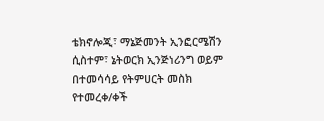ቴክኖሎጂ፣ ማኔጅመንት ኢንፎርሜሽን ሲስተም፣ ኔትወርክ ኢንጅነሪንግ ወይም በተመሳሳይ የትምሀርት መስክ የተመረቀ/ቀች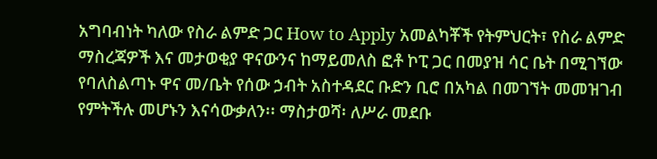አግባብነት ካለው የስራ ልምድ ጋር How to Apply አመልካቾች የትምህርት፣ የስራ ልምድ ማስረጃዎች እና መታወቂያ ዋናውንና ከማይመለስ ፎቶ ኮፒ ጋር በመያዝ ሳር ቤት በሚገኘው የባለስልጣኑ ዋና መ/ቤት የሰው ኃብት አስተዳደር ቡድን ቢሮ በአካል በመገኘት መመዝገብ የምትችሉ መሆኑን እናሳውቃለን፡፡ ማስታወሻ፡ ለሥራ መደቡ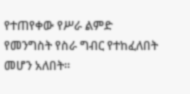የተጠየቀው የሥራ ልምድ የመንግስት የስራ ግብር የተከፈለበት መሆን አለበት፡፡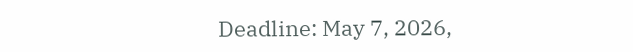Deadline: May 7, 2026,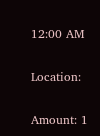12:00 AM

Location:

Amount: 1